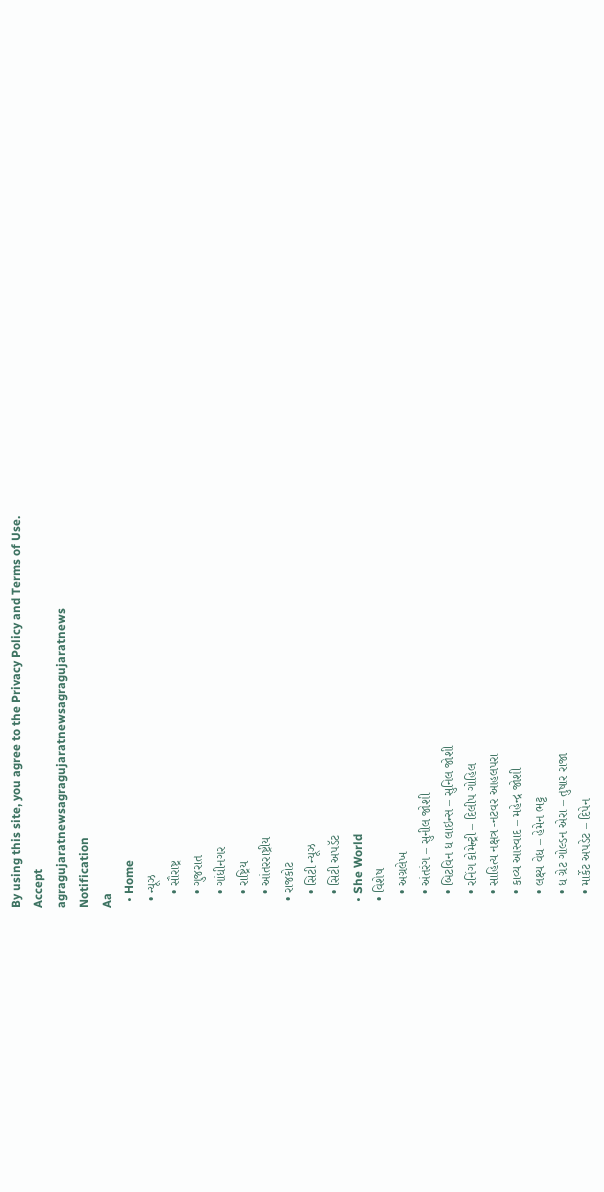By using this site, you agree to the Privacy Policy and Terms of Use.
Accept
agragujaratnewsagragujaratnewsagragujaratnews
Notification
Aa
  • Home
  • ન્યૂઝ
    • સૌરાષ્ટ્ર
    • ગુજરાત
    • ગાંધીનગર
    • રાષ્ટ્રિય
    • આંતરરાષ્ટ્રીય
  • રાજકોટ
    • સિટી ન્યૂઝ
    • સિટી અપડૅટ
  • She World
  • વિશેષ
    • અગ્રલેખ
    • અંતરંગ – સુનીલ જોશી
    • બિટવિન ધ લાઇન્સ – સુનિલ જોશી
    • રનિંગ કોમેન્ટ્રી – દિલીપ ગોહિલ
    • સાહિત્ય નક્ષત્ર -નટવર આહલપરા
    • કાવ્ય આસ્વાદ – મહેન્દ્ર જોશી
    • લક્ષ્ય વેધ – હેમેન ભટ્ટ
    • ધ ગ્રેટ ગોલ્ડન એરા – તુષાર રાજા
    • માર્કેટ અપડેટ – દિપેન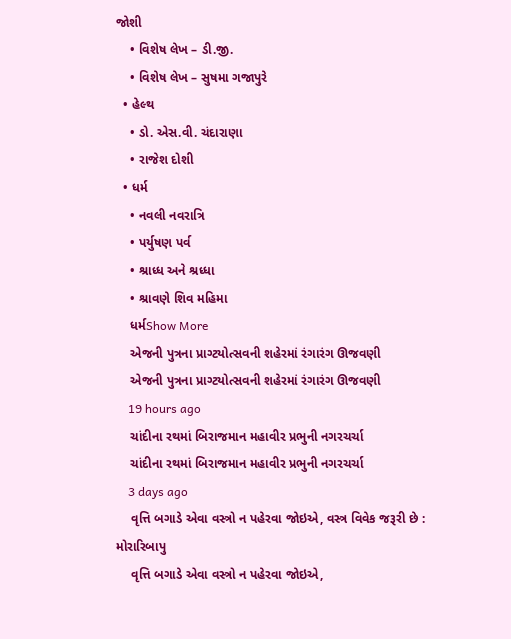જોશી
    • વિશેષ લેખ – ડી.જી.
    • વિશેષ લેખ – સુષમા ગજાપુરે
  • હેલ્થ
    • ડો. એસ.વી. ચંદારાણા
    • રાજેશ દોશી
  • ધર્મ
    • નવલી નવરાત્રિ
    • પર્યુષણ પર્વ
    • શ્રાધ્ધ અને શ્રધ્ધા
    • શ્રાવણે શિવ મહિમા
    ધર્મShow More
    એજની પુત્રના પ્રાગ્ટયોત્સવની શહેરમાં રંગારંગ ઊજવણી
    એજની પુત્રના પ્રાગ્ટયોત્સવની શહેરમાં રંગારંગ ઊજવણી
    19 hours ago
    ચાંદીના રથમાં બિરાજમાન મહાવીર પ્રભુની નગરચર્ચા
    ચાંદીના રથમાં બિરાજમાન મહાવીર પ્રભુની નગરચર્ચા
    3 days ago
    વૃત્તિ બગાડે એવા વસ્ત્રો ન પહેરવા જોઇએ, વસ્ત્ર વિવેક જરૂરી છે : મોરારિબાપુ
    વૃત્તિ બગાડે એવા વસ્ત્રો ન પહેરવા જોઇએ,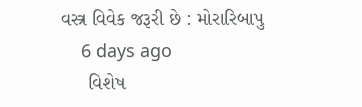વસ્ત્ર વિવેક જરૂરી છે : મોરારિબાપુ
    6 days ago
     વિશેષ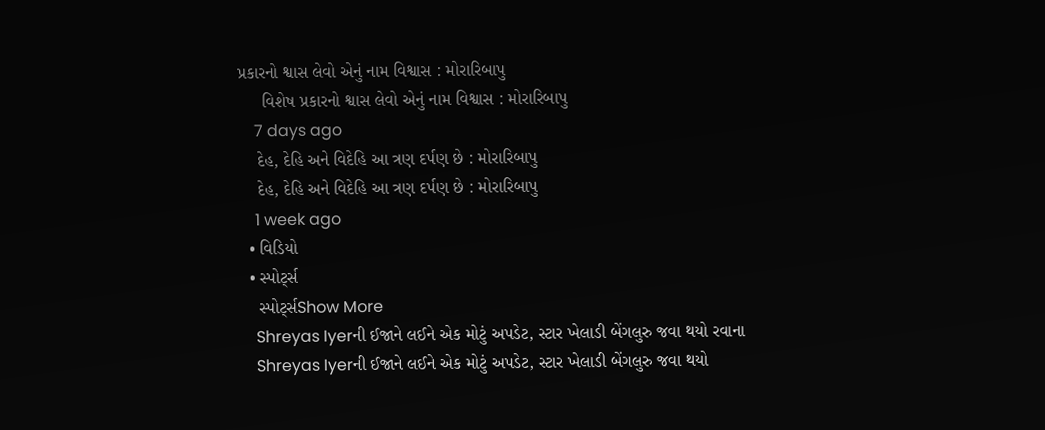પ્રકારનો શ્વાસ લેવો એનું નામ વિશ્વાસ : મોરારિબાપુ
     વિશેષ પ્રકારનો શ્વાસ લેવો એનું નામ વિશ્વાસ : મોરારિબાપુ
    7 days ago
    દેહ, દેહિ અને વિદેહિ આ ત્રણ દર્પણ છે : મોરારિબાપુ
    દેહ, દેહિ અને વિદેહિ આ ત્રણ દર્પણ છે : મોરારિબાપુ
    1 week ago
  • વિડિયો
  • સ્પોર્ટ્સ
    સ્પોર્ટ્સShow More
    Shreyas Iyerની ઈજાને લઈને એક મોટું અપડેટ, સ્ટાર ખેલાડી બેંગલુરુ જવા થયો રવાના
    Shreyas Iyerની ઈજાને લઈને એક મોટું અપડેટ, સ્ટાર ખેલાડી બેંગલુરુ જવા થયો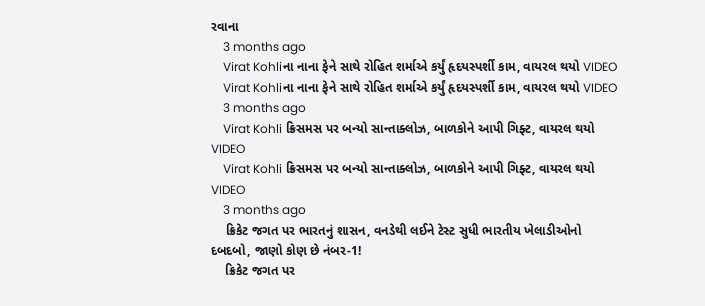રવાના
    3 months ago
    Virat Kohliના નાના ફેને સાથે રોહિત શર્માએ કર્યું હૃદયસ્પર્શી કામ, વાયરલ થયો VIDEO
    Virat Kohliના નાના ફેને સાથે રોહિત શર્માએ કર્યું હૃદયસ્પર્શી કામ, વાયરલ થયો VIDEO
    3 months ago
    Virat Kohli ક્રિસમસ પર બન્યો સાન્તાક્લોઝ, બાળકોને આપી ગિફ્ટ, વાયરલ થયો VIDEO
    Virat Kohli ક્રિસમસ પર બન્યો સાન્તાક્લોઝ, બાળકોને આપી ગિફ્ટ, વાયરલ થયો VIDEO
    3 months ago
    ક્રિકેટ જગત પર ભારતનું શાસન, વનડેથી લઈને ટેસ્ટ સુધી ભારતીય ખેલાડીઓનો દબદબો, જાણો કોણ છે નંબર-1!
    ક્રિકેટ જગત પર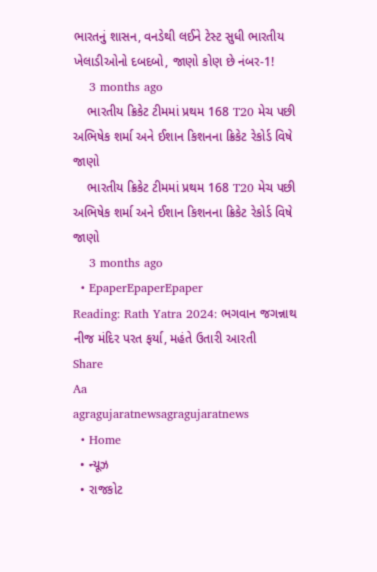ભારતનું શાસન, વનડેથી લઈને ટેસ્ટ સુધી ભારતીય ખેલાડીઓનો દબદબો, જાણો કોણ છે નંબર-1!
    3 months ago
    ભારતીય ક્રિકેટ ટીમમાં પ્રથમ 168 T20 મેચ પછી અભિષેક શર્મા અને ઈશાન કિશનના ક્રિકેટ રેકોર્ડ વિષે જાણો
    ભારતીય ક્રિકેટ ટીમમાં પ્રથમ 168 T20 મેચ પછી અભિષેક શર્મા અને ઈશાન કિશનના ક્રિકેટ રેકોર્ડ વિષે જાણો
    3 months ago
  • EpaperEpaperEpaper
Reading: Rath Yatra 2024: ભગવાન જગન્નાથ નીજ મંદિર પરત ફર્યા, મહંતે ઉતારી આરતી
Share
Aa
agragujaratnewsagragujaratnews
  • Home
  • ન્યૂઝ
  • રાજકોટ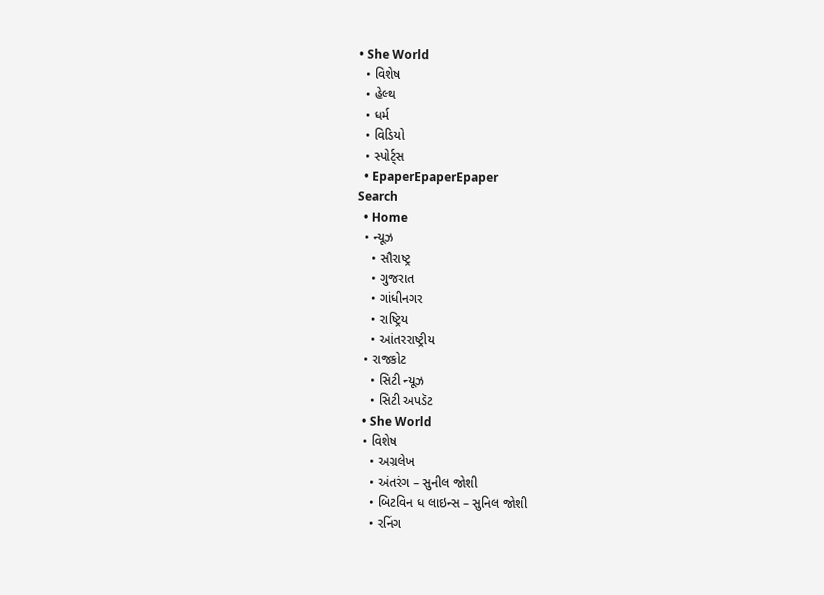• She World
  • વિશેષ
  • હેલ્થ
  • ધર્મ
  • વિડિયો
  • સ્પોર્ટ્સ
  • EpaperEpaperEpaper
Search
  • Home
  • ન્યૂઝ
    • સૌરાષ્ટ્ર
    • ગુજરાત
    • ગાંધીનગર
    • રાષ્ટ્રિય
    • આંતરરાષ્ટ્રીય
  • રાજકોટ
    • સિટી ન્યૂઝ
    • સિટી અપડૅટ
  • She World
  • વિશેષ
    • અગ્રલેખ
    • અંતરંગ – સુનીલ જોશી
    • બિટવિન ધ લાઇન્સ – સુનિલ જોશી
    • રનિંગ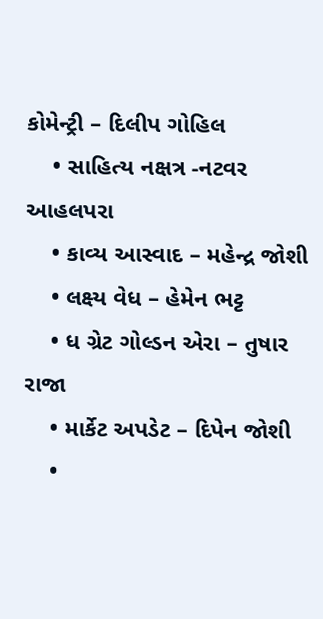કોમેન્ટ્રી – દિલીપ ગોહિલ
    • સાહિત્ય નક્ષત્ર -નટવર આહલપરા
    • કાવ્ય આસ્વાદ – મહેન્દ્ર જોશી
    • લક્ષ્ય વેધ – હેમેન ભટ્ટ
    • ધ ગ્રેટ ગોલ્ડન એરા – તુષાર રાજા
    • માર્કેટ અપડેટ – દિપેન જોશી
    •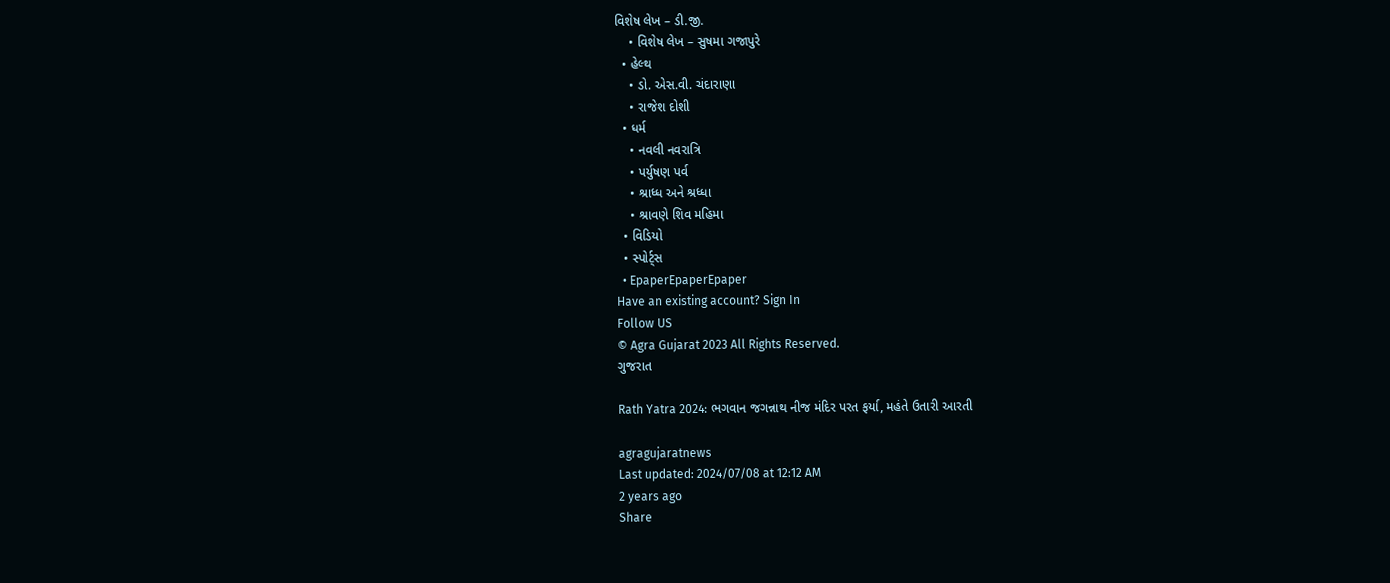વિશેષ લેખ – ડી.જી.
    • વિશેષ લેખ – સુષમા ગજાપુરે
  • હેલ્થ
    • ડો. એસ.વી. ચંદારાણા
    • રાજેશ દોશી
  • ધર્મ
    • નવલી નવરાત્રિ
    • પર્યુષણ પર્વ
    • શ્રાધ્ધ અને શ્રધ્ધા
    • શ્રાવણે શિવ મહિમા
  • વિડિયો
  • સ્પોર્ટ્સ
  • EpaperEpaperEpaper
Have an existing account? Sign In
Follow US
© Agra Gujarat 2023 All Rights Reserved.
ગુજરાત

Rath Yatra 2024: ભગવાન જગન્નાથ નીજ મંદિર પરત ફર્યા, મહંતે ઉતારી આરતી

agragujaratnews
Last updated: 2024/07/08 at 12:12 AM
2 years ago
Share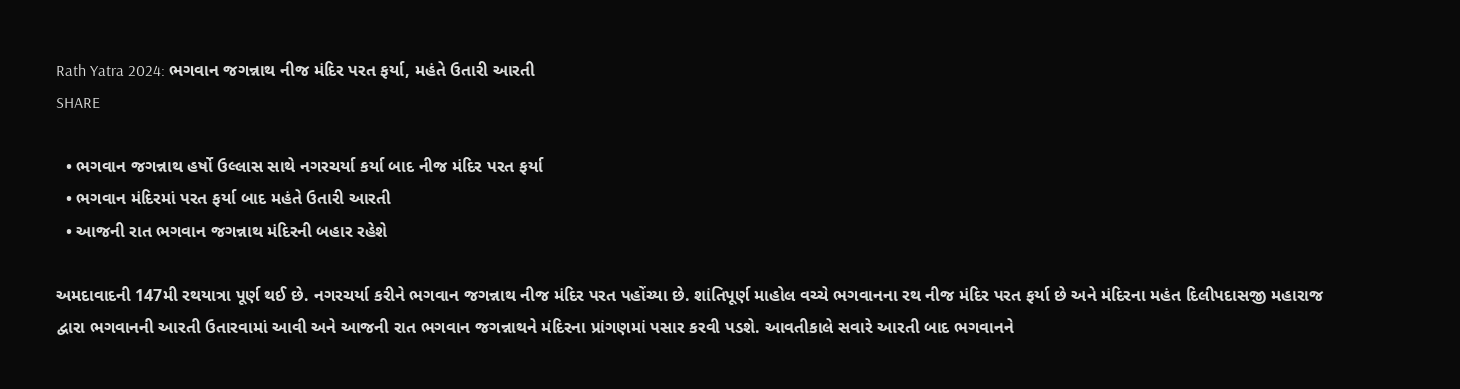Rath Yatra 2024: ભગવાન જગન્નાથ નીજ મંદિર પરત ફર્યા, મહંતે ઉતારી આરતી
SHARE

  • ભગવાન જગન્નાથ હર્ષો ઉલ્લાસ સાથે નગરચર્યા કર્યા બાદ નીજ મંદિર પરત ફર્યા
  • ભગવાન મંદિરમાં પરત ફર્યા બાદ મહંતે ઉતારી આરતી
  • આજની રાત ભગવાન જગન્નાથ મંદિરની બહાર રહેશે

અમદાવાદની 147મી રથયાત્રા પૂર્ણ થઈ છે. નગરચર્યા કરીને ભગવાન જગન્નાથ નીજ મંદિર પરત પહોંચ્યા છે. શાંતિપૂર્ણ માહોલ વચ્ચે ભગવાનના રથ નીજ મંદિર પરત ફર્યા છે અને મંદિરના મહંત દિલીપદાસજી મહારાજ દ્વારા ભગવાનની આરતી ઉતારવામાં આવી અને આજની રાત ભગવાન જગન્નાથને મંદિરના પ્રાંગણમાં પસાર કરવી પડશે. આવતીકાલે સવારે આરતી બાદ ભગવાનને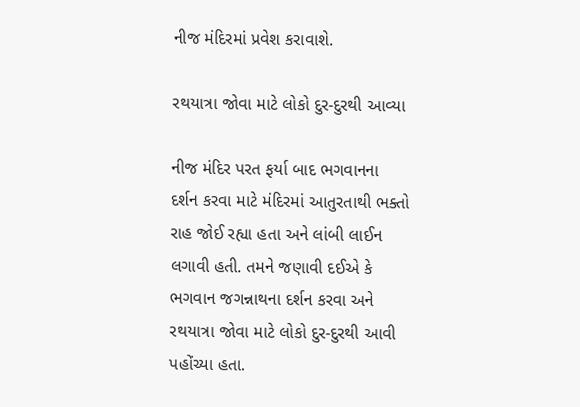નીજ મંદિરમાં પ્રવેશ કરાવાશે.

રથયાત્રા જોવા માટે લોકો દુર-દુરથી આવ્યા

નીજ મંદિર પરત ફર્યા બાદ ભગવાનના દર્શન કરવા માટે મંદિરમાં આતુરતાથી ભક્તો રાહ જોઈ રહ્યા હતા અને લાંબી લાઈન લગાવી હતી. તમને જણાવી દઈએ કે ભગવાન જગન્નાથના દર્શન કરવા અને રથયાત્રા જોવા માટે લોકો દુર-દુરથી આવી પહોંચ્યા હતા.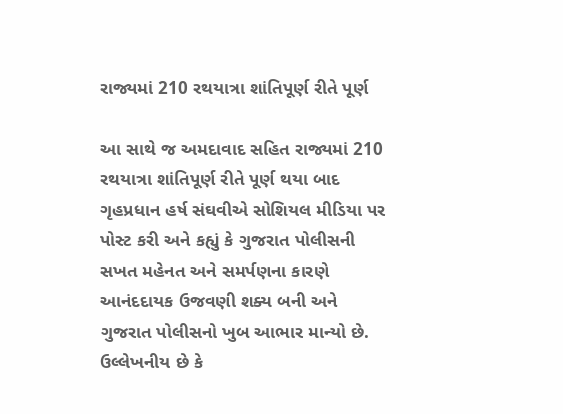રાજ્યમાં 210 રથયાત્રા શાંતિપૂર્ણ રીતે પૂર્ણ

આ સાથે જ અમદાવાદ સહિત રાજ્યમાં 210 રથયાત્રા શાંતિપૂર્ણ રીતે પૂર્ણ થયા બાદ ગૃહપ્રધાન હર્ષ સંઘવીએ સોશિયલ મીડિયા પર પોસ્ટ કરી અને કહ્યું કે ગુજરાત પોલીસની સખત મહેનત અને સમર્પણના કારણે આનંદદાયક ઉજવણી શક્ય બની અને ગુજરાત પોલીસનો ખુબ આભાર માન્યો છે. ઉલ્લેખનીય છે કે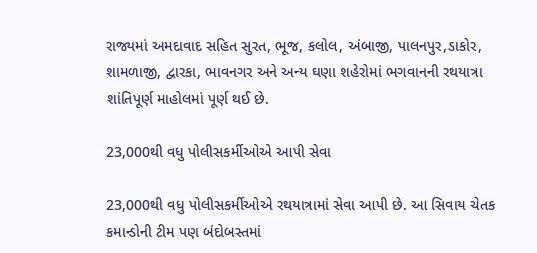રાજ્યમાં અમદાવાદ સહિત સુરત, ભૂજ, કલોલ, અંબાજી, પાલનપુર,ડાકોર, શામળાજી, દ્વારકા, ભાવનગર અને અન્ય ઘણા શહેરોમાં ભગવાનની રથયાત્રા શાંતિપૂર્ણ માહોલમાં પૂર્ણ થઈ છે.

23,000થી વધુ પોલીસકર્મીઓએ આપી સેવા

23,000થી વધુ પોલીસકર્મીઓએ રથયાત્રામાં સેવા આપી છે. આ સિવાય ચેતક કમાન્ડોની ટીમ પણ બંદોબસ્તમાં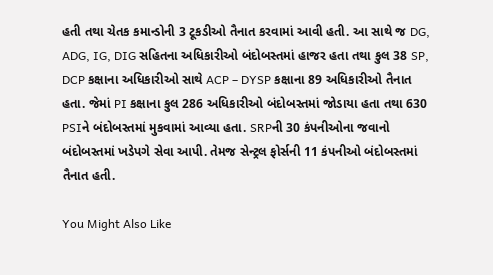હતી તથા ચેતક કમાન્ડોની 3 ટૂકડીઓ તૈનાત કરવામાં આવી હતી. આ સાથે જ DG, ADG, IG, DIG સહિતના અધિકારીઓ બંદોબસ્તમાં હાજર હતા તથા કુલ 38 SP, DCP કક્ષાના અધિકારીઓ સાથે ACP – DYSP કક્ષાના 89 અધિકારીઓ તૈનાત હતા. જેમાં PI કક્ષાના કુલ 286 અધિકારીઓ બંદોબસ્તમાં જોડાયા હતા તથા 630 PSIને બંદોબસ્તમાં મુકવામાં આવ્યા હતા. SRPની 30 કંપનીઓના જવાનો બંદોબસ્તમાં ખડેપગે સેવા આપી. તેમજ સેન્ટ્રલ ફોર્સની 11 કંપનીઓ બંદોબસ્તમાં તૈનાત હતી.

You Might Also Like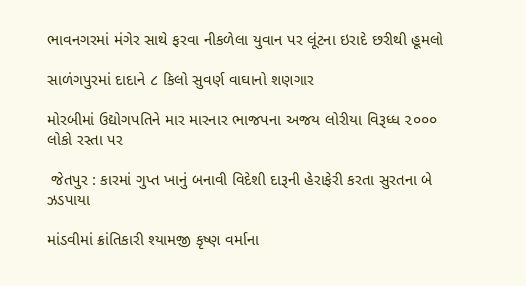ભાવનગરમાં મંગેર સાથે ફરવા નીકળેલા યુવાન પર લૂંટના ઇરાદે છરીથી હૂમલો

સાળંગપુરમાં દાદાને ૮ કિલો સુવર્ણ વાઘાનો શણગાર

મોરબીમાં ઉદ્યોગપતિને માર મારનાર ભાજપના અજય લોરીયા વિરૂધ્ધ ૨૦૦૦ લોકો રસ્તા પર

 જેતપુર : કારમાં ગુપ્ત ખાનું બનાવી વિદેશી દારૂની હેરાફેરી કરતા સુરતના બે ઝડપાયા

માંડવીમાં ક્રાંતિકારી શ્યામજી કૃષ્ણ વર્માના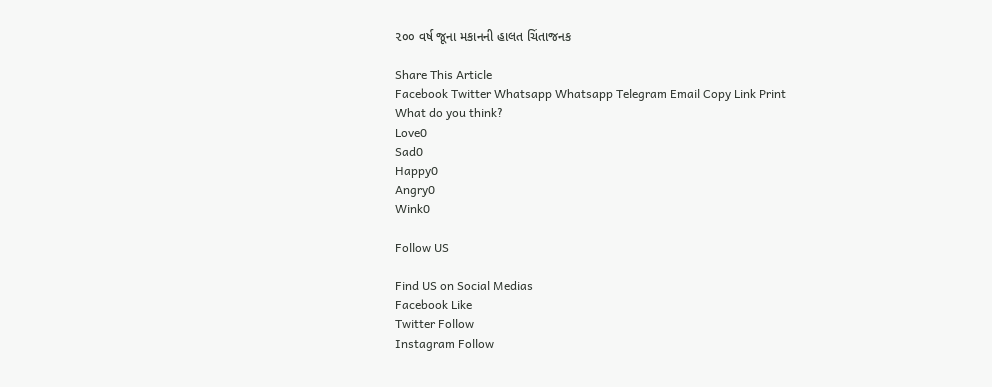૨૦૦ વર્ષ જૂના મકાનની હાલત ચિંતાજનક

Share This Article
Facebook Twitter Whatsapp Whatsapp Telegram Email Copy Link Print
What do you think?
Love0
Sad0
Happy0
Angry0
Wink0

Follow US

Find US on Social Medias
Facebook Like
Twitter Follow
Instagram Follow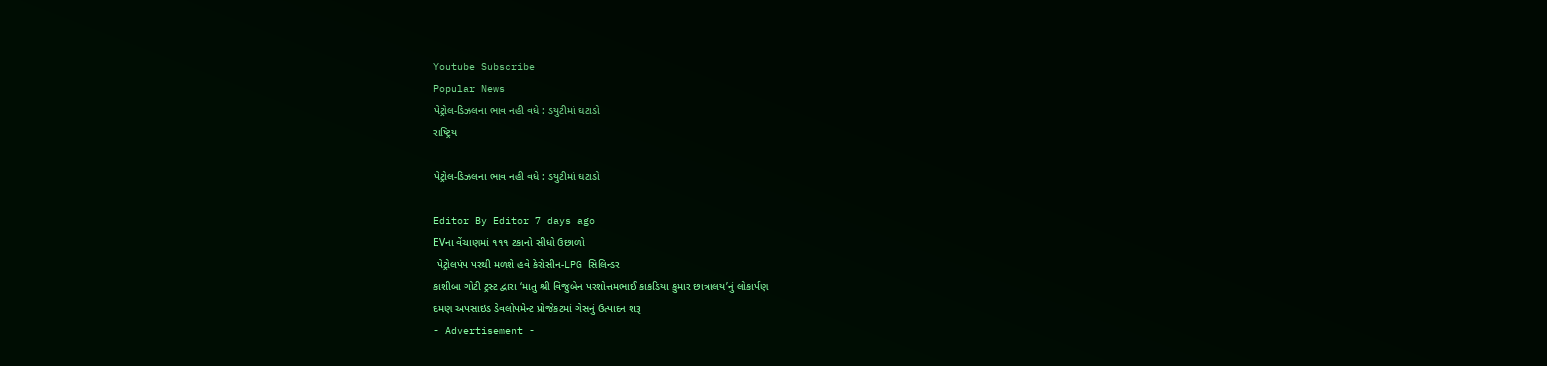Youtube Subscribe
Popular News
પેટ્રોલ-ડિઝલના ભાવ નહી વધે : ડયુટીમાં ઘટાડો
રાષ્ટ્રિય

પેટ્રોલ-ડિઝલના ભાવ નહી વધે : ડયુટીમાં ઘટાડો

Editor By Editor 7 days ago
EVના વેંચાણમાં ૧૧૧ ટકાનો સીધો ઉછાળો
 પેટ્રોલપંપ પરથી મળશે હવે કેરોસીન-LPG સિલિન્ડર
કાશીબા ગોટી ટ્રસ્ટ દ્વારા ‘માતુ શ્રી વિજુબેન પરશોત્તમભાઈ કાકડિયા કુમાર છાત્રાલય’નું લોકાર્પણ
દમણ અપસાઇડ ડેવલોપમેન્ટ પ્રોજેકટમાં ગેસનું ઉત્પાદન શરૂ
- Advertisement -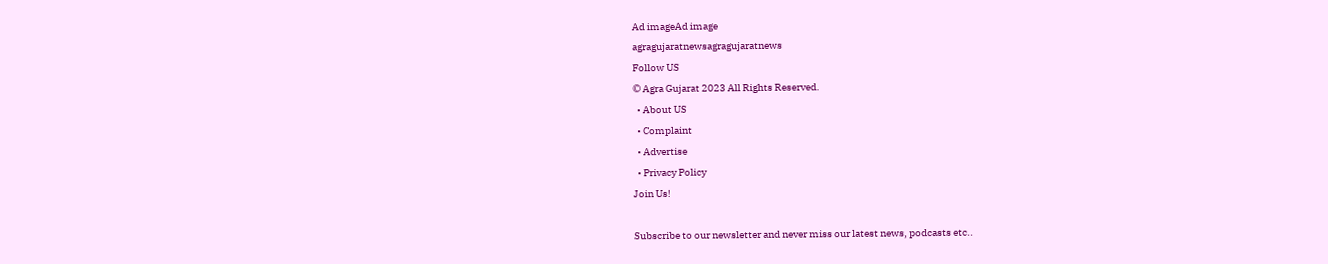Ad imageAd image
agragujaratnewsagragujaratnews
Follow US
© Agra Gujarat 2023 All Rights Reserved.
  • About US
  • Complaint
  • Advertise
  • Privacy Policy
Join Us!

Subscribe to our newsletter and never miss our latest news, podcasts etc..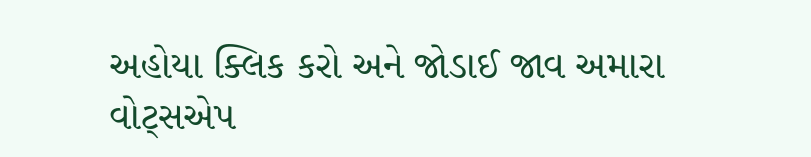અહોયા ક્લિક કરો અને જોડાઈ જાવ અમારા વોટ્સએપ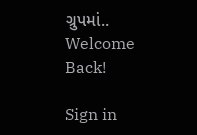ગ્રુપમાં..
Welcome Back!

Sign in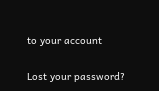to your account

Lost your password?